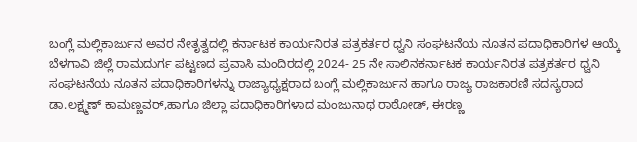ಬಂಗ್ಲೆ ಮಲ್ಲಿಕಾರ್ಜುನ ಅವರ ನೇತೃತ್ವದಲ್ಲಿ ಕರ್ನಾಟಕ ಕಾರ್ಯನಿರತ ಪತ್ರಕರ್ತರ ಧ್ವನಿ ಸಂಘಟನೆಯ ನೂತನ ಪದಾಧಿಕಾರಿಗಳ ಆಯ್ಕೆ
ಬೆಳಗಾವಿ ಜಿಲ್ಲೆ ರಾಮದುರ್ಗ ಪಟ್ಟಣದ ಪ್ರವಾಸಿ ಮಂದಿರದಲ್ಲಿ 2024- 25 ನೇ ಸಾಲಿನಕರ್ನಾಟಕ ಕಾರ್ಯನಿರತ ಪತ್ರಕರ್ತರ ಧ್ವನಿ ಸಂಘಟನೆಯ ನೂತನ ಪದಾಧಿಕಾರಿಗಳನ್ನು ರಾಜ್ಯಾಧ್ಯಕ್ಷರಾದ ಬಂಗ್ಲೆ ಮಲ್ಲಿಕಾರ್ಜುನ ಹಾಗೂ ರಾಜ್ಯ ರಾಜಕಾರಣಿ ಸದಸ್ಯರಾದ ಡಾ.ಲಕ್ಷ್ಮಣ್ ಕಾಮಣ್ಣವರ್,ಹಾಗೂ ಜಿಲ್ಲಾ ಪದಾಧಿಕಾರಿಗಳಾದ ಮಂಜುನಾಥ ರಾಠೋಡ್, ಈರಣ್ಣ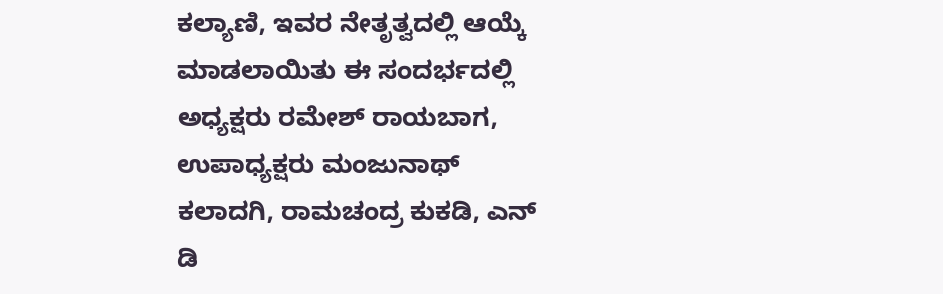ಕಲ್ಯಾಣಿ, ಇವರ ನೇತೃತ್ವದಲ್ಲಿ ಆಯ್ಕೆ ಮಾಡಲಾಯಿತು ಈ ಸಂದರ್ಭದಲ್ಲಿ ಅಧ್ಯಕ್ಷರು ರಮೇಶ್ ರಾಯಬಾಗ, ಉಪಾಧ್ಯಕ್ಷರು ಮಂಜುನಾಥ್ ಕಲಾದಗಿ, ರಾಮಚಂದ್ರ ಕುಕಡಿ, ಎನ್ ಡಿ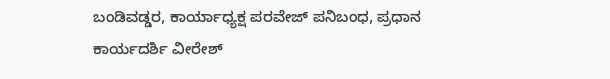ಬಂಡಿವಡ್ಡರ, ಕಾರ್ಯಾಧ್ಯಕ್ಷ ಪರವೇಜ್ ಪನಿಬಂಧ, ಪ್ರಧಾನ ಕಾರ್ಯದರ್ಶಿ ವೀರೇಶ್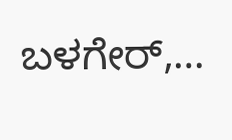ಬಳಗೇರ್,…